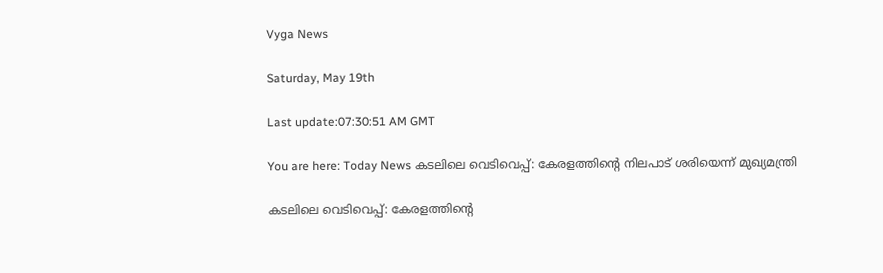Vyga News

Saturday, May 19th

Last update:07:30:51 AM GMT

You are here: Today News കടലിലെ വെടിവെപ്പ്: കേരളത്തിന്റെ നിലപാട് ശരിയെന്ന് മുഖ്യമന്ത്രി

കടലിലെ വെടിവെപ്പ്: കേരളത്തിന്റെ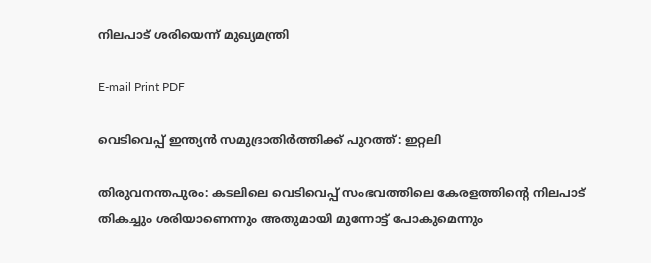നിലപാട് ശരിയെന്ന് മുഖ്യമന്ത്രി

E-mail Print PDF

വെടിവെപ്പ് ഇന്ത്യന്‍ സമുദ്രാതിര്‍ത്തിക്ക് പുറത്ത്: ഇറ്റലി

തിരുവനന്തപുരം: കടലിലെ വെടിവെപ്പ് സംഭവത്തിലെ കേരളത്തിന്റെ നിലപാട് തികച്ചും ശരിയാണെന്നും അതുമായി മുന്നോട്ട് പോകുമെന്നും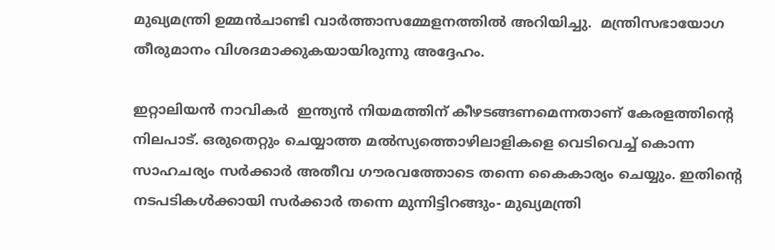മുഖ്യമന്ത്രി ഉമ്മന്‍ചാണ്ടി വാര്‍ത്താസമ്മേളനത്തില്‍ അറിയിച്ചു.  മന്ത്രിസഭായോഗ തീരുമാനം വിശദമാക്കുകയായിരുന്നു അദ്ദേഹം.

ഇറ്റാലിയന്‍ നാവികര്‍  ഇന്ത്യന്‍ നിയമത്തിന് കീഴടങ്ങണമെന്നതാണ് കേരളത്തിന്റെ നിലപാട്. ഒരുതെറ്റും ചെയ്യാത്ത മല്‍സ്യത്തൊഴിലാളികളെ വെടിവെച്ച് കൊന്ന സാഹചര്യം സര്‍ക്കാര്‍ അതീവ ഗൗരവത്തോടെ തന്നെ കൈകാര്യം ചെയ്യും. ഇതിന്റെ നടപടികള്‍ക്കായി സര്‍ക്കാര്‍ തന്നെ മുന്നിട്ടിറങ്ങും- മുഖ്യമന്ത്രി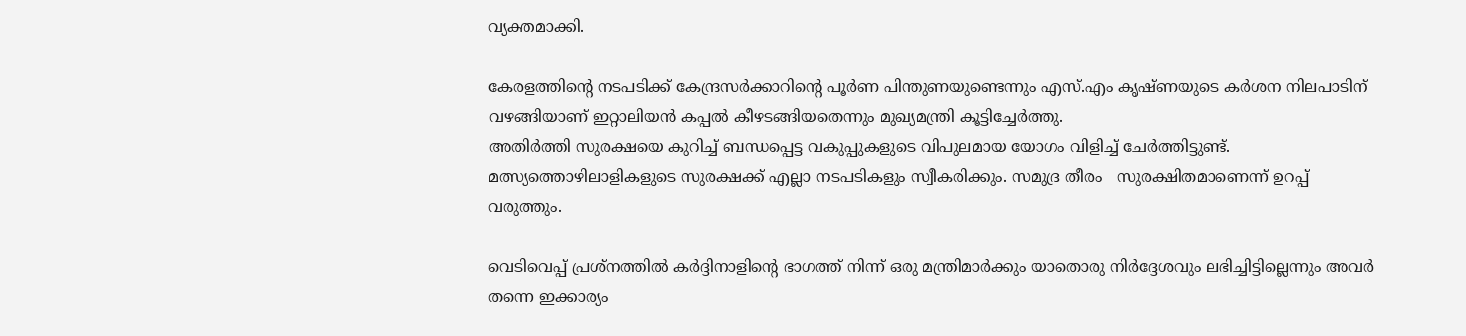വ്യക്തമാക്കി.

കേരളത്തിന്റെ നടപടിക്ക് കേന്ദ്രസര്‍ക്കാറിന്റെ പൂര്‍ണ പിന്തുണയുണ്ടെന്നും എസ്.എം കൃഷ്ണയുടെ കര്‍ശന നിലപാടിന് വഴങ്ങിയാണ് ഇറ്റാലിയന്‍ കപ്പല്‍ കീഴടങ്ങിയതെന്നും മുഖ്യമന്ത്രി കൂട്ടിച്ചേര്‍ത്തു.
അതിര്‍ത്തി സുരക്ഷയെ കുറിച്ച് ബന്ധപ്പെട്ട വകുപ്പുകളുടെ വിപുലമായ യോഗം വിളിച്ച് ചേര്‍ത്തിട്ടുണ്ട്.  മത്സ്യത്തൊഴിലാളികളുടെ സുരക്ഷക്ക് എല്ലാ നടപടികളും സ്വീകരിക്കും. സമുദ്ര തീരം   സുരക്ഷിതമാണെന്ന് ഉറപ്പ് വരുത്തും.

വെടിവെപ്പ് പ്രശ്നത്തില്‍ കര്‍ദ്ദിനാളിന്റെ ഭാഗത്ത് നിന്ന് ഒരു മന്ത്രിമാര്‍ക്കും യാതൊരു നിര്‍ദ്ദേശവും ലഭിച്ചിട്ടില്ലെന്നും അവര്‍ തന്നെ ഇക്കാര്യം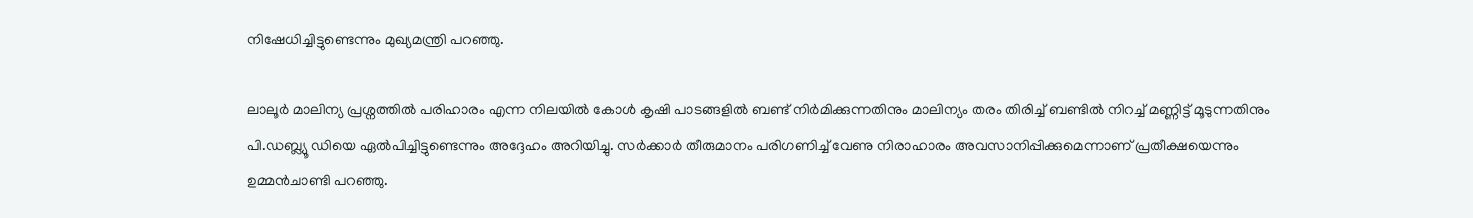നിഷേധിച്ചിട്ടുണ്ടെന്നും മുഖ്യമന്ത്രി പറഞ്ഞു.

ലാലൂര്‍ മാലിന്യ പ്രശ്നത്തില്‍ പരിഹാരം എന്ന നിലയില്‍ കോള്‍ കൃഷി പാടങ്ങളില്‍ ബണ്ട് നിര്‍മിക്കുന്നതിനും മാലിന്യം തരം തിരിച്ച് ബണ്ടില്‍ നിറച്ച് മണ്ണിട്ട് മൂടുന്നതിനും പി.ഡബ്ല്യൂ ഡിയെ ഏല്‍പിച്ചിട്ടുണ്ടെന്നും അദ്ദേഹം അറിയിച്ചു. സര്‍ക്കാര്‍ തീരുമാനം പരിഗണിച്ച് വേണു നിരാഹാരം അവസാനിപ്പിക്കുമെന്നാണ് പ്രതീക്ഷയെന്നും ഉമ്മന്‍ചാണ്ടി പറഞ്ഞു.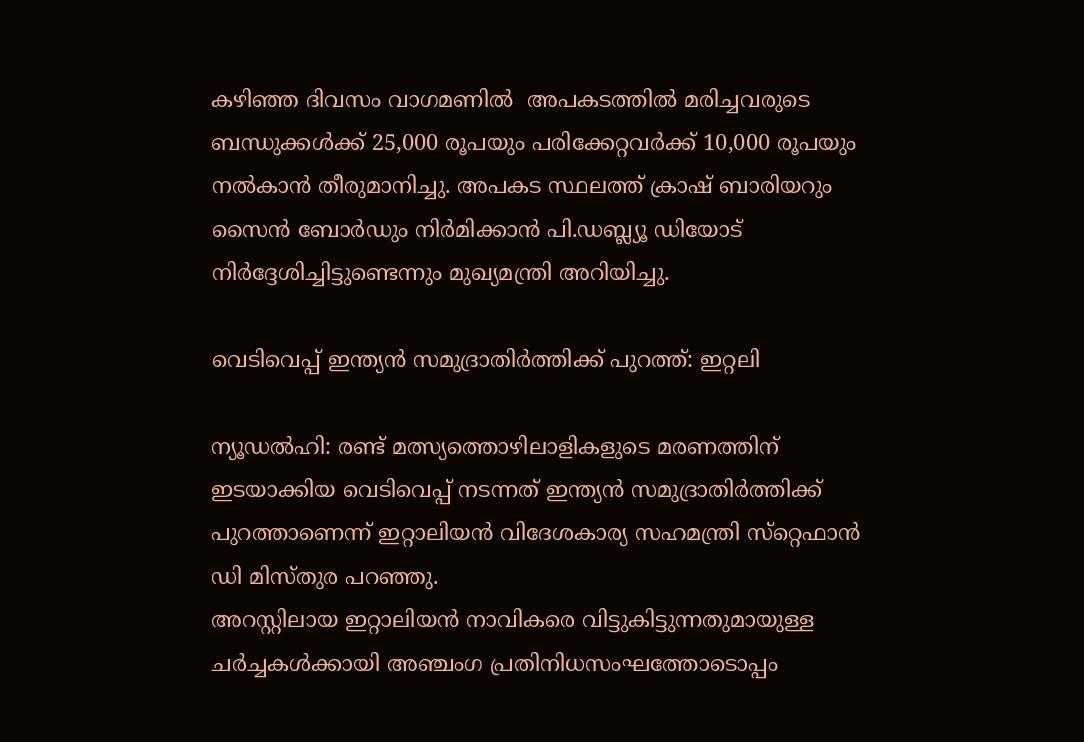കഴിഞ്ഞ ദിവസം വാഗമണില്‍  അപകടത്തില്‍ മരിച്ചവരുടെ ബന്ധുക്കള്‍ക്ക് 25,000 രൂപയും പരിക്കേറ്റവര്‍ക്ക് 10,000 രൂപയും നല്‍കാന്‍ തീരുമാനിച്ചു. അപകട സ്ഥലത്ത് ക്രാഷ് ബാരിയറും സൈന്‍ ബോര്‍ഡും നിര്‍മിക്കാന്‍ പി.ഡബ്ല്യൂ ഡിയോട് നിര്‍ദ്ദേശിച്ചിട്ടുണ്ടെന്നും മുഖ്യമന്ത്രി അറിയിച്ചു.

വെടിവെപ്പ് ഇന്ത്യന്‍ സമുദ്രാതിര്‍ത്തിക്ക് പുറത്ത്: ഇറ്റലി

ന്യൂഡല്‍ഹി: രണ്ട് മത്സ്യത്തൊഴിലാളികളുടെ മരണത്തിന് ഇടയാക്കിയ വെടിവെപ്പ് നടന്നത് ഇന്ത്യന്‍ സമുദ്രാതിര്‍ത്തിക്ക് പുറത്താണെന്ന് ഇറ്റാലിയന്‍ വിദേശകാര്യ സഹമന്ത്രി സ്‌റ്റെഫാന്‍ ഡി മിസ്തുര പറഞ്ഞു.
അറസ്റ്റിലായ ഇറ്റാലിയന്‍ നാവികരെ വിട്ടുകിട്ടുന്നതുമായുള്ള ചര്‍ച്ചകള്‍ക്കായി അഞ്ചംഗ പ്രതിനിധസംഘത്തോടൊപ്പം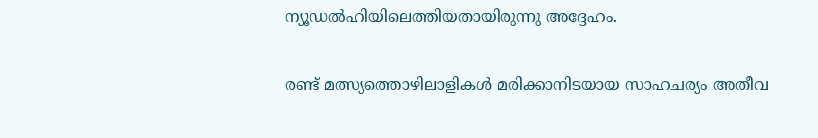ന്യൂഡല്‍ഹിയിലെത്തിയതായിരുന്നു അദ്ദേഹം.

രണ്ട് മത്സ്യത്തൊഴിലാളികള്‍ മരിക്കാനിടയായ സാഹചര്യം അതീവ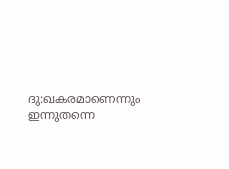ദു:ഖകരമാണെന്നും ഇന്നുതന്നെ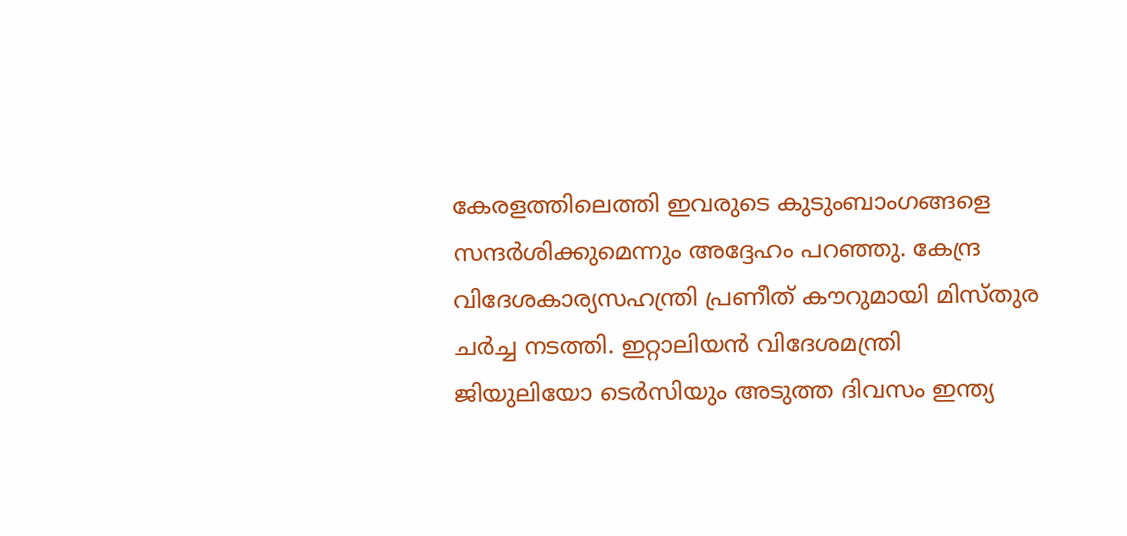കേരളത്തിലെത്തി ഇവരുടെ കുടുംബാംഗങ്ങളെ സന്ദര്‍ശിക്കുമെന്നും അദ്ദേഹം പറഞ്ഞു. കേന്ദ്ര വിദേശകാര്യസഹന്ത്രി പ്രണീത് കൗറുമായി മിസ്തുര ചര്‍ച്ച നടത്തി. ഇറ്റാലിയന്‍ വിദേശമന്ത്രി ജിയുലിയോ ടെര്‍സിയും അടുത്ത ദിവസം ഇന്ത്യ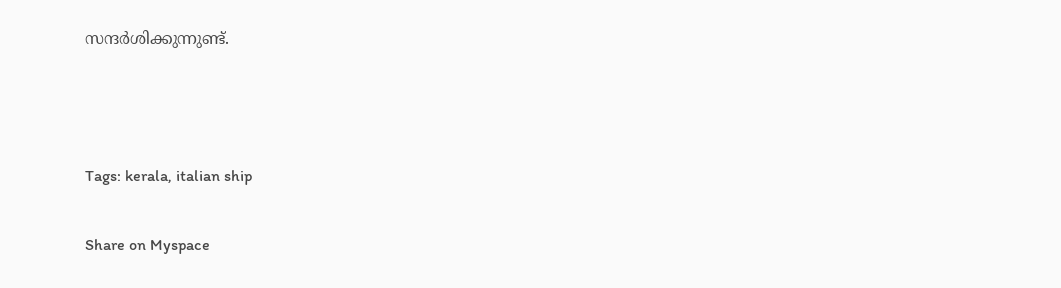സന്ദര്‍ശിക്കുന്നുണ്ട്.



Tags: kerala, italian ship

Share on Myspace